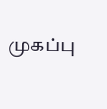முகப்பு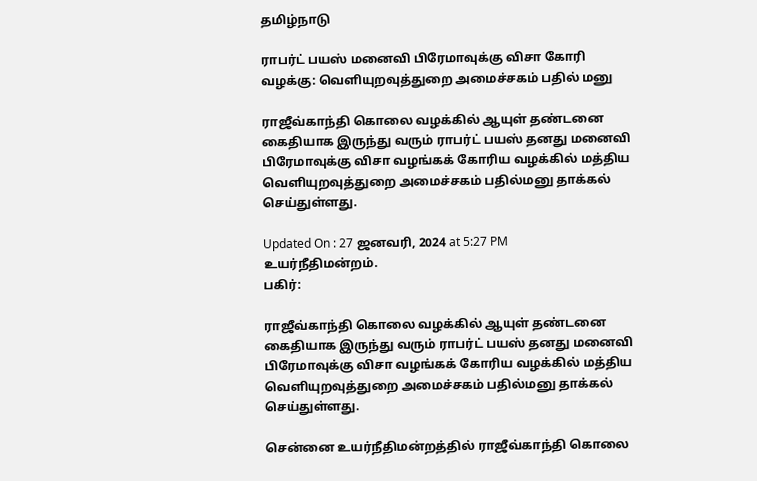தமிழ்நாடு

ராபர்ட் பயஸ் மனைவி பிரேமாவுக்கு விசா கோரி வழக்கு: வெளியுறவுத்துறை அமைச்சகம் பதில் மனு

ராஜீவ்காந்தி கொலை வழக்கில் ஆயுள் தண்டனை கைதியாக இருந்து வரும் ராபர்ட் பயஸ் தனது மனைவி பிரேமாவுக்கு விசா வழங்கக் கோரிய வழக்கில் மத்திய வெளியுறவுத்துறை அமைச்சகம் பதில்மனு தாக்கல் செய்துள்ளது.

Updated On : 27 ஜனவரி, 2024 at 5:27 PM
உயர்நீதிமன்றம்.
பகிர்:

ராஜீவ்காந்தி கொலை வழக்கில் ஆயுள் தண்டனை கைதியாக இருந்து வரும் ராபர்ட் பயஸ் தனது மனைவி பிரேமாவுக்கு விசா வழங்கக் கோரிய வழக்கில் மத்திய வெளியுறவுத்துறை அமைச்சகம் பதில்மனு தாக்கல் செய்துள்ளது.

சென்னை உயர்நீதிமன்றத்தில் ராஜீவ்காந்தி கொலை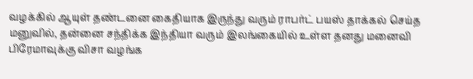வழக்கில் ஆயுள் தண்டனை கைதியாக இருந்து வரும் ராபர்ட் பயஸ் தாக்கல் செய்த மனுவில், தன்னை சந்திக்க இந்தியா வரும் இலங்கையில் உள்ள தனது மனைவி பிரேமாவுக்கு விசா வழங்க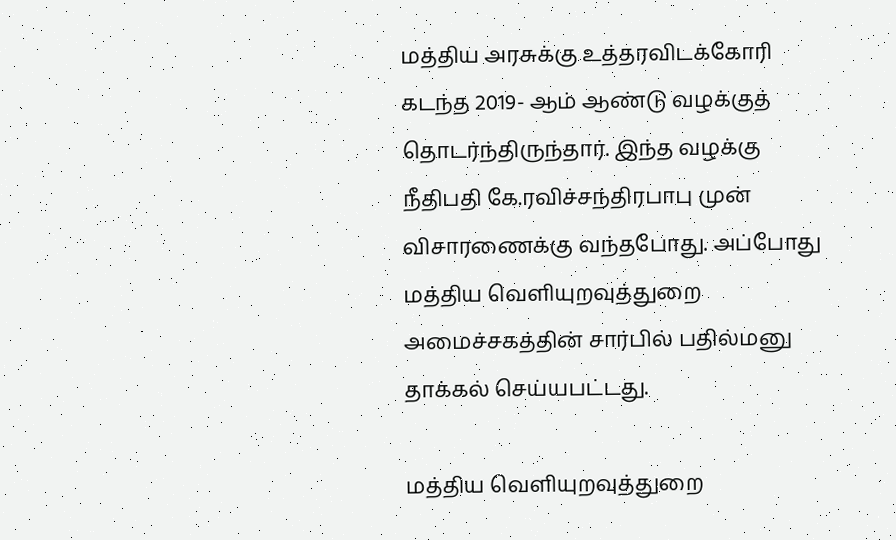மத்திய அரசுக்கு உத்தரவிடக்கோரி கடந்த 2019- ஆம் ஆண்டு வழக்குத் தொடர்ந்திருந்தார். இந்த வழக்கு நீதிபதி கே.ரவிச்சந்திரபாபு முன் விசாரணைக்கு வந்தபோது. அப்போது மத்திய வெளியுறவுத்துறை அமைச்சகத்தின் சார்பில் பதில்மனு தாக்கல் செய்யபட்டது.

மத்திய வெளியுறவுத்துறை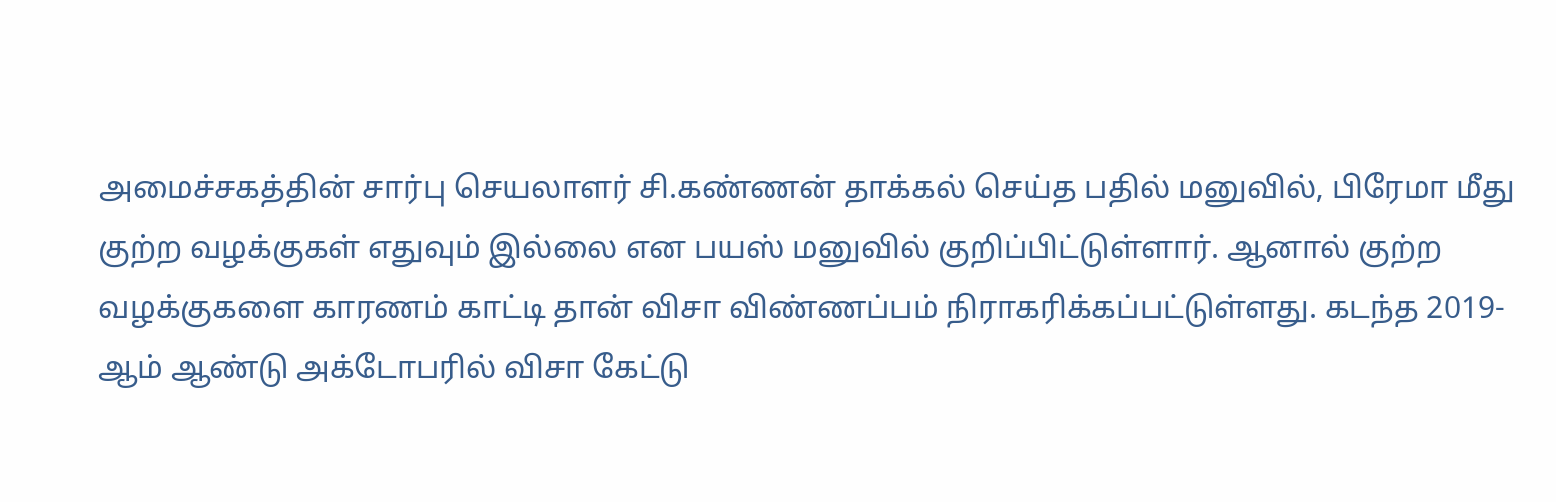அமைச்சகத்தின் சார்பு செயலாளர் சி.கண்ணன் தாக்கல் செய்த பதில் மனுவில், பிரேமா மீது குற்ற வழக்குகள் எதுவும் இல்லை என பயஸ் மனுவில் குறிப்பிட்டுள்ளார். ஆனால் குற்ற வழக்குகளை காரணம் காட்டி தான் விசா விண்ணப்பம் நிராகரிக்கப்பட்டுள்ளது. கடந்த 2019-ஆம் ஆண்டு அக்டோபரில் விசா கேட்டு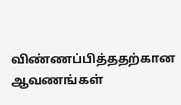விண்ணப்பித்ததற்கான ஆவணங்கள்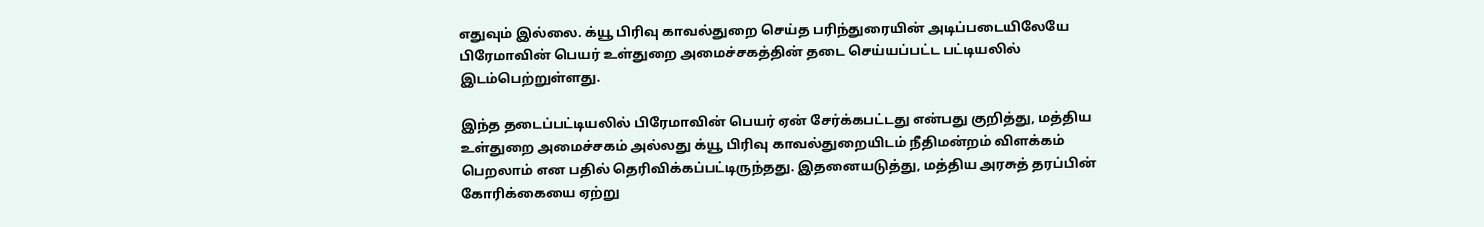எதுவும் இல்லை. க்யூ பிரிவு காவல்துறை செய்த பரிந்துரையின் அடிப்படையிலேயே பிரேமாவின் பெயர் உள்துறை அமைச்சகத்தின் தடை செய்யப்பட்ட பட்டியலில் இடம்பெற்றுள்ளது.

இந்த தடைப்பட்டியலில் பிரேமாவின் பெயர் ஏன் சேர்க்கபட்டது என்பது குறித்து, மத்திய உள்துறை அமைச்சகம் அல்லது க்யூ பிரிவு காவல்துறையிடம் நீதிமன்றம் விளக்கம் பெறலாம் என பதில் தெரிவிக்கப்பட்டிருந்தது. இதனையடுத்து, மத்திய அரசுத் தரப்பின் கோரிக்கையை ஏற்று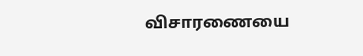விசாரணையை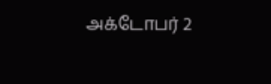அக்டோபர் 2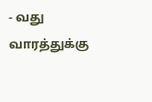- வது வாரத்துக்கு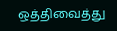ஒத்திவைத்து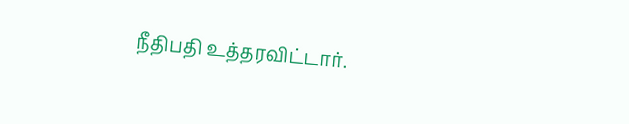நீதிபதி உத்தரவிட்டார்.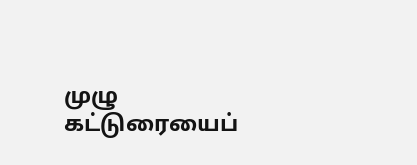முழு கட்டுரையைப்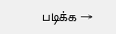படிக்க →